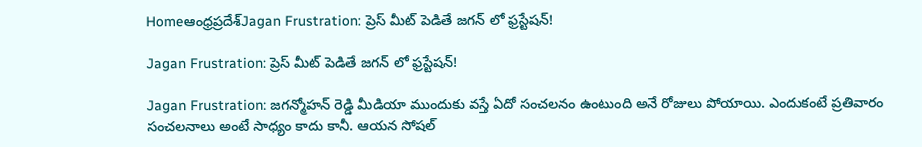Homeఆంధ్రప్రదేశ్‌Jagan Frustration: ప్రెస్ మీట్ పెడితే జగన్ లో ఫ్రస్టేషన్!

Jagan Frustration: ప్రెస్ మీట్ పెడితే జగన్ లో ఫ్రస్టేషన్!

Jagan Frustration: జగన్మోహన్ రెడ్డి మీడియా ముందుకు వస్తే ఏదో సంచలనం ఉంటుంది అనే రోజులు పోయాయి. ఎందుకంటే ప్రతివారం సంచలనాలు అంటే సాధ్యం కాదు కానీ. ఆయన సోషల్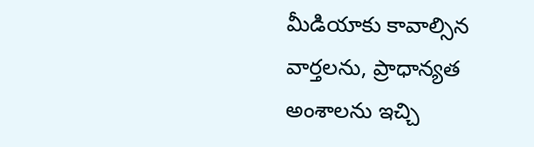మీడియాకు కావాల్సిన వార్తలను, ప్రాధాన్యత అంశాలను ఇచ్చి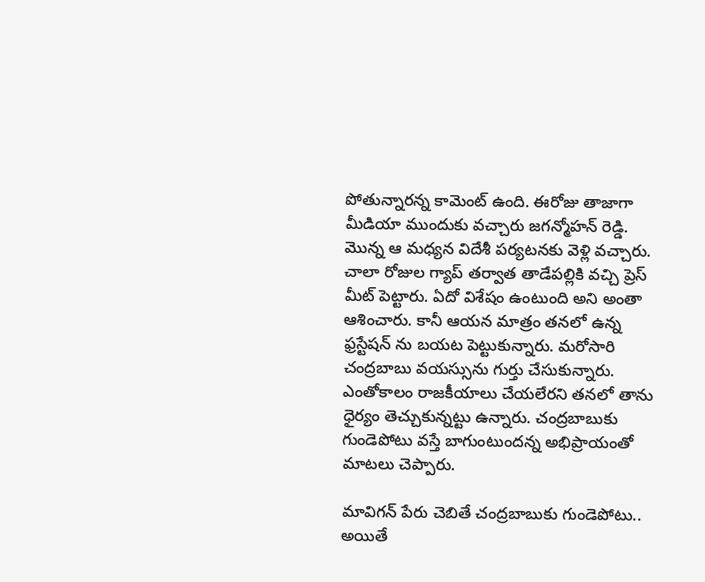పోతున్నారన్న కామెంట్ ఉంది. ఈరోజు తాజాగా మీడియా ముందుకు వచ్చారు జగన్మోహన్ రెడ్డి. మొన్న ఆ మధ్యన విదేశీ పర్యటనకు వెళ్లి వచ్చారు. చాలా రోజుల గ్యాప్ తర్వాత తాడేపల్లికి వచ్చి ప్రెస్ మీట్ పెట్టారు. ఏదో విశేషం ఉంటుంది అని అంతా ఆశించారు. కానీ ఆయన మాత్రం తనలో ఉన్న ఫ్రస్టేషన్ ను బయట పెట్టుకున్నారు. మరోసారి చంద్రబాబు వయస్సును గుర్తు చేసుకున్నారు. ఎంతోకాలం రాజకీయాలు చేయలేరని తనలో తాను ధైర్యం తెచ్చుకున్నట్టు ఉన్నారు. చంద్రబాబుకు గుండెపోటు వస్తే బాగుంటుందన్న అభిప్రాయంతో మాటలు చెప్పారు.

మావిగన్ పేరు చెబితే చంద్రబాబుకు గుండెపోటు..
అయితే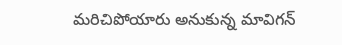మరిచిపోయారు అనుకున్న మావిగన్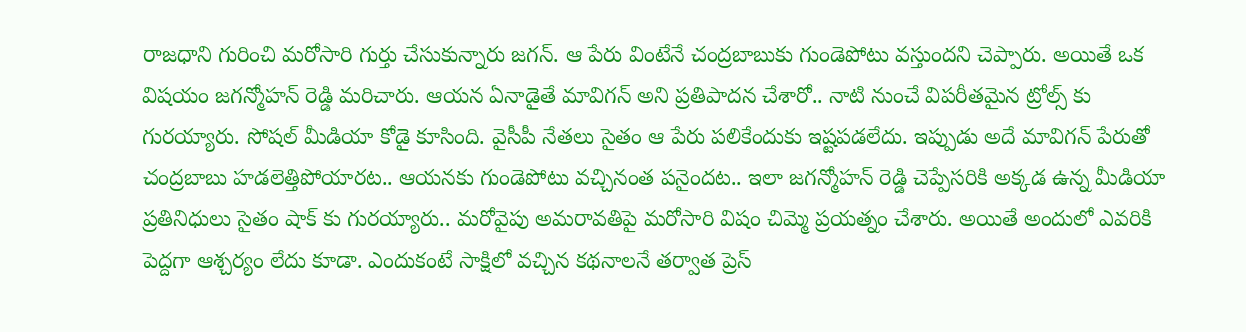రాజధాని గురించి మరోసారి గుర్తు చేసుకున్నారు జగన్. ఆ పేరు వింటేనే చంద్రబాబుకు గుండెపోటు వస్తుందని చెప్పారు. అయితే ఒక విషయం జగన్మోహన్ రెడ్డి మరిచారు. ఆయన ఏనాడైతే మావిగన్ అని ప్రతిపాదన చేశారో.. నాటి నుంచే విపరీతమైన ట్రోల్స్ కు గురయ్యారు. సోషల్ మీడియా కోడై కూసింది. వైసీపీ నేతలు సైతం ఆ పేరు పలికేందుకు ఇష్టపడలేదు. ఇప్పుడు అదే మావిగన్ పేరుతో చంద్రబాబు హడలెత్తిపోయారట.. ఆయనకు గుండెపోటు వచ్చినంత పనైందట.. ఇలా జగన్మోహన్ రెడ్డి చెప్పేసరికి అక్కడ ఉన్న మీడియా ప్రతినిధులు సైతం షాక్ కు గురయ్యారు.. మరోవైపు అమరావతిపై మరోసారి విషం చిమ్మె ప్రయత్నం చేశారు. అయితే అందులో ఎవరికి పెద్దగా ఆశ్చర్యం లేదు కూడా. ఎందుకంటే సాక్షిలో వచ్చిన కథనాలనే తర్వాత ప్రెస్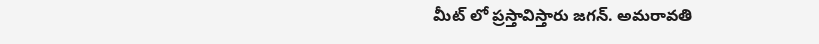మీట్ లో ప్రస్తావిస్తారు జగన్. అమరావతి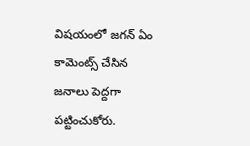విషయంలో జగన్ ఏం కామెంట్స్ చేసిన జనాలు పెద్దగా పట్టించుకోరు.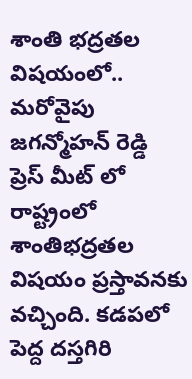శాంతి భద్రతల విషయంలో..
మరోవైపు జగన్మోహన్ రెడ్డి ప్రెస్ మీట్ లో రాష్ట్రంలో శాంతిభద్రతల విషయం ప్రస్తావనకు వచ్చింది. కడపలో పెద్ద దస్తగిరి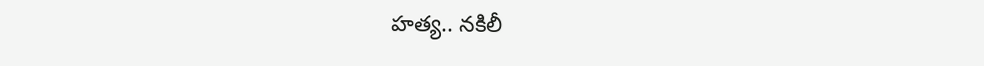హత్య.. నకిలీ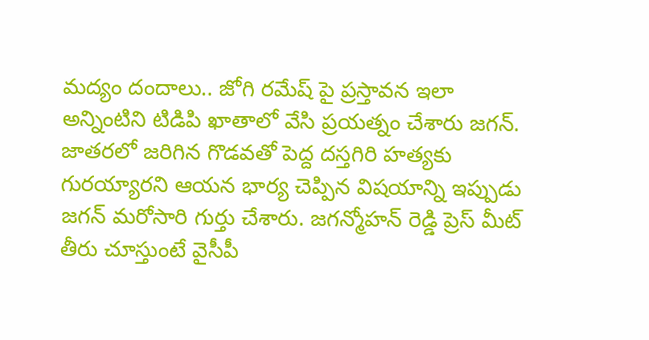మద్యం దందాలు.. జోగి రమేష్ పై ప్రస్తావన ఇలా అన్నింటిని టిడిపి ఖాతాలో వేసి ప్రయత్నం చేశారు జగన్. జాతరలో జరిగిన గొడవతో పెద్ద దస్తగిరి హత్యకు గురయ్యారని ఆయన భార్య చెప్పిన విషయాన్ని ఇప్పుడు జగన్ మరోసారి గుర్తు చేశారు. జగన్మోహన్ రెడ్డి ప్రెస్ మీట్ తీరు చూస్తుంటే వైసీపీ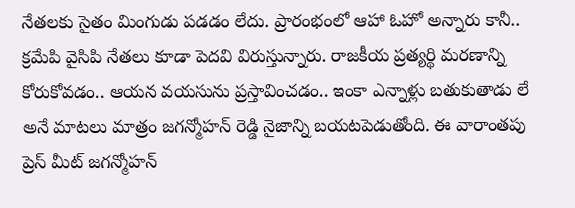నేతలకు సైతం మింగుడు పడడం లేదు. ప్రారంభంలో ఆహా ఓహో అన్నారు కానీ.. క్రమేపి వైసిపి నేతలు కూడా పెదవి విరుస్తున్నారు. రాజకీయ ప్రత్యర్థి మరణాన్ని కోరుకోవడం.. ఆయన వయసును ప్రస్తావించడం.. ఇంకా ఎన్నాళ్లు బతుకుతాడు లే అనే మాటలు మాత్రం జగన్మోహన్ రెడ్డి నైజాన్ని బయటపెడుతోంది. ఈ వారాంతపు ప్రెస్ మీట్ జగన్మోహన్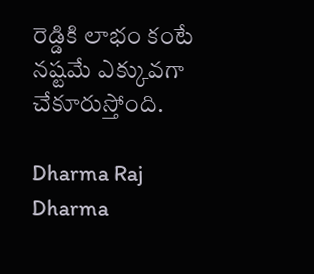రెడ్డికి లాభం కంటే నష్టమే ఎక్కువగా చేకూరుస్తోంది.

Dharma Raj
Dharma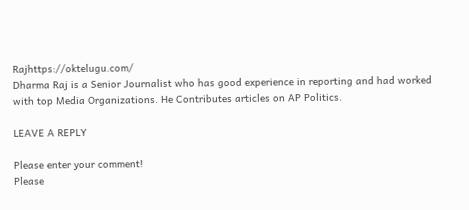Rajhttps://oktelugu.com/
Dharma Raj is a Senior Journalist who has good experience in reporting and had worked with top Media Organizations. He Contributes articles on AP Politics.

LEAVE A REPLY

Please enter your comment!
Please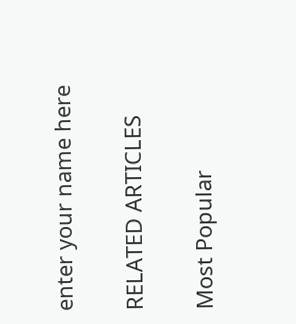enter your name here

RELATED ARTICLES

Most Popular